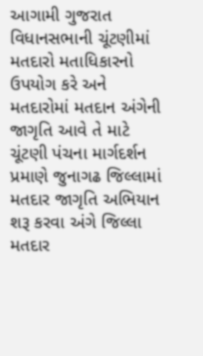આગામી ગુજરાત વિધાનસભાની ચૂંટણીમાં મતદારો મતાધિકારનો ઉપયોગ કરે અને મતદારોમાં મતદાન અંગેની જાગૃતિ આવે તે માટે ચૂંટણી પંચના માર્ગદર્શન પ્રમાણે જુનાગઢ જિલ્લામાં મતદાર જાગૃતિ અભિયાન શરૂ કરવા અંગે જિલ્લા મતદાર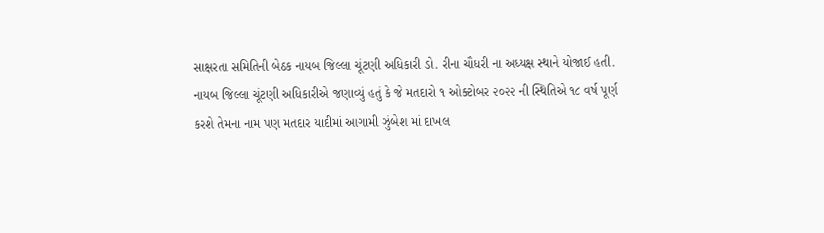સાક્ષરતા સમિતિની બેઠક નાયબ જિલ્લા ચૂંટણી અધિકારી ડો. રીના ચૌધરી ના અધ્યક્ષ સ્થાને યોજાઈ હતી.
નાયબ જિલ્લા ચૂંટણી અધિકારીએ જણાવ્યું હતું કે જે મતદારો ૧ ઓક્ટોબર ૨૦૨૨ ની સ્થિતિએ ૧૮ વર્ષ પૂર્ણ કરશે તેમના નામ પણ મતદાર યાદીમાં આગામી ઝુંબેશ માં દાખલ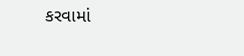કરવામાં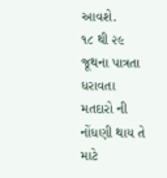આવશે.
૧૮ થી ૨૯ જૂથના પાત્રતા ધરાવતા મતદારો ની નોંધણી થાય તે માટે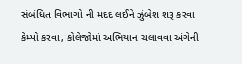સંબંધિત વિભાગો ની મદદ લઈને ઝુંબેશ શરૂ કરવા કેમ્પો કરવા, કોલેજોમાં અભિયાન ચલાવવા અંગેની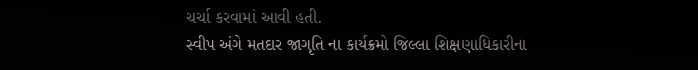ચર્ચા કરવામાં આવી હતી.
સ્વીપ અંગે મતદાર જાગૃતિ ના કાર્યક્રમો જિલ્લા શિક્ષણાધિકારીના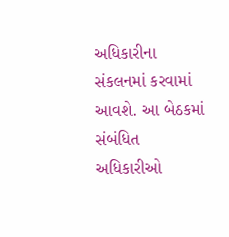અધિકારીના સંકલનમાં કરવામાં આવશે. આ બેઠકમાં સંબંધિત અધિકારીઓ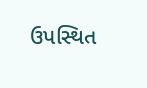ઉપસ્થિત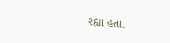રહ્યા હતા.